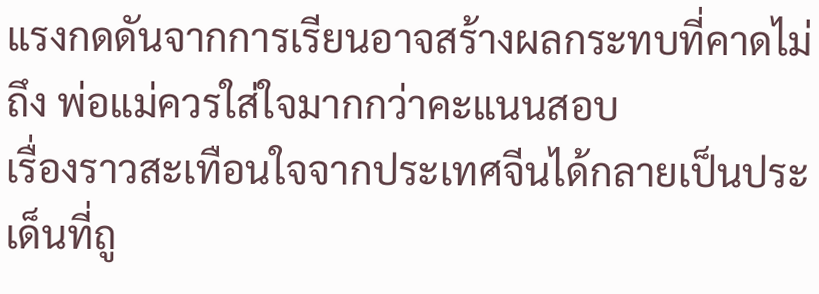แรงกดดันจากการเรียนอาจสร้างผลกระทบที่คาดไม่ถึง พ่อแม่ควรใส่ใจมากกว่าคะแนนสอบ
เรื่องราวสะเทือนใจจากประเทศจีนได้กลายเป็นประเด็นที่ถู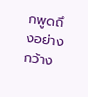กพูดถึงอย่างกว้าง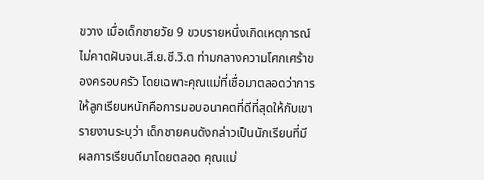ขวาง เมื่อเด็กชายวัย 9 ขวบรายหนึ่งเกิดเหตุการณ์ไม่คาดฝันจนเ.สี.ย.ชี.วิ.ต ท่ามกลางความโศกเศร้าของครอบครัว โดยเฉพาะคุณแม่ที่เชื่อมาตลอดว่าการให้ลูกเรียนหนักคือการมอบอนาคตที่ดีที่สุดให้กับเขา
รายงานระบุว่า เด็กชายคนดังกล่าวเป็นนักเรียนที่มีผลการเรียนดีมาโดยตลอด คุณแม่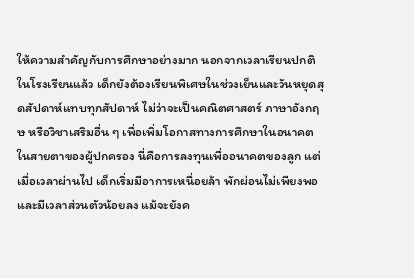ให้ความสำคัญกับการศึกษาอย่างมาก นอกจากเวลาเรียนปกติในโรงเรียนแล้ว เด็กยังต้องเรียนพิเศษในช่วงเย็นและวันหยุดสุดสัปดาห์แทบทุกสัปดาห์ ไม่ว่าจะเป็นคณิตศาสตร์ ภาษาอังกฤษ หรือวิชาเสริมอื่น ๆ เพื่อเพิ่มโอกาสทางการศึกษาในอนาคต
ในสายตาของผู้ปกครอง นี่คือการลงทุนเพื่ออนาคตของลูก แต่เมื่อเวลาผ่านไป เด็กเริ่มมีอาการเหนื่อยล้า พักผ่อนไม่เพียงพอ และมีเวลาส่วนตัวน้อยลง แม้จะยังค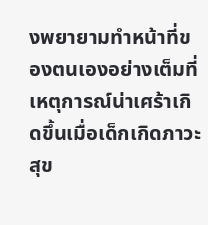งพยายามทำหน้าที่ของตนเองอย่างเต็มที่
เหตุการณ์น่าเศร้าเกิดขึ้นเมื่อเด็กเกิดภาวะสุข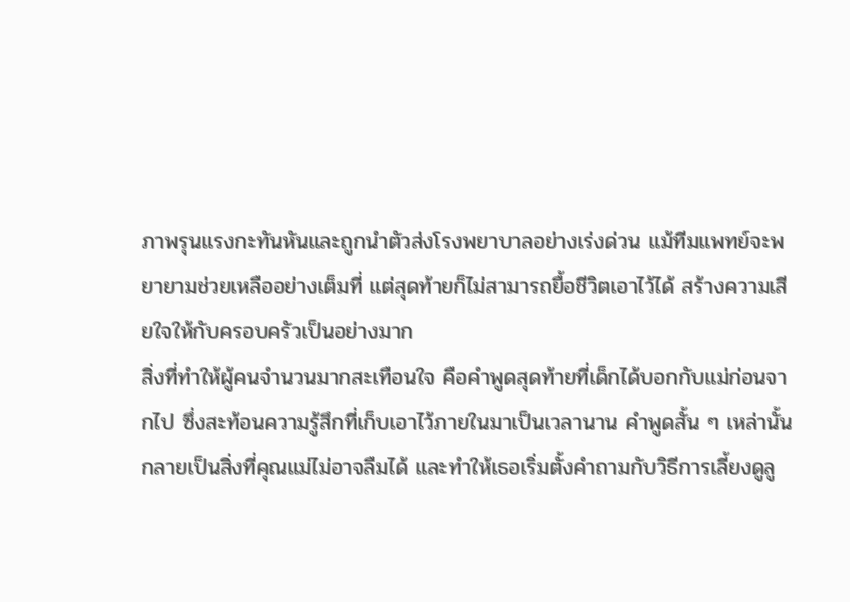ภาพรุนแรงกะทันหันและถูกนำตัวส่งโรงพยาบาลอย่างเร่งด่วน แม้ทีมแพทย์จะพยายามช่วยเหลืออย่างเต็มที่ แต่สุดท้ายก็ไม่สามารถยื้อชีวิตเอาไว้ได้ สร้างความเสียใจให้กับครอบครัวเป็นอย่างมาก
สิ่งที่ทำให้ผู้คนจำนวนมากสะเทือนใจ คือคำพูดสุดท้ายที่เด็กได้บอกกับแม่ก่อนจากไป ซึ่งสะท้อนความรู้สึกที่เก็บเอาไว้ภายในมาเป็นเวลานาน คำพูดสั้น ๆ เหล่านั้นกลายเป็นสิ่งที่คุณแม่ไม่อาจลืมได้ และทำให้เธอเริ่มตั้งคำถามกับวิธีการเลี้ยงดูลู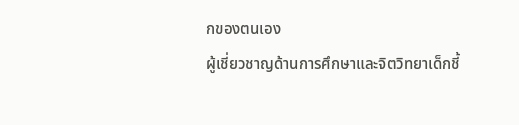กของตนเอง
ผู้เชี่ยวชาญด้านการศึกษาและจิตวิทยาเด็กชี้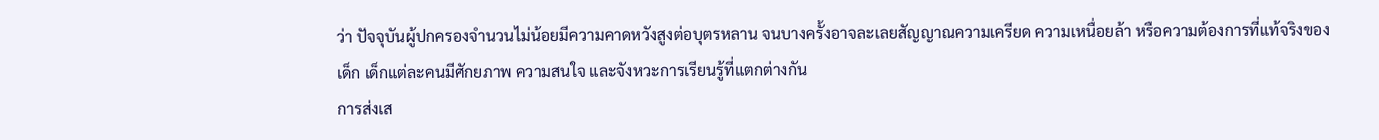ว่า ปัจจุบันผู้ปกครองจำนวนไม่น้อยมีความคาดหวังสูงต่อบุตรหลาน จนบางครั้งอาจละเลยสัญญาณความเครียด ความเหนื่อยล้า หรือความต้องการที่แท้จริงของเด็ก เด็กแต่ละคนมีศักยภาพ ความสนใจ และจังหวะการเรียนรู้ที่แตกต่างกัน
การส่งเส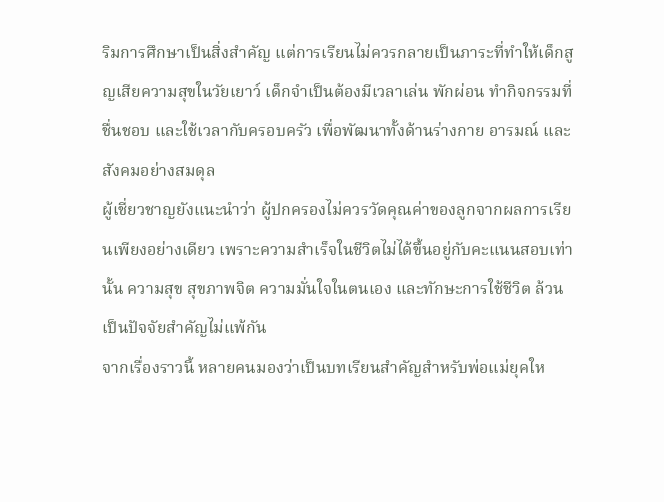ริมการศึกษาเป็นสิ่งสำคัญ แต่การเรียนไม่ควรกลายเป็นภาระที่ทำให้เด็กสูญเสียความสุขในวัยเยาว์ เด็กจำเป็นต้องมีเวลาเล่น พักผ่อน ทำกิจกรรมที่ชื่นชอบ และใช้เวลากับครอบครัว เพื่อพัฒนาทั้งด้านร่างกาย อารมณ์ และสังคมอย่างสมดุล
ผู้เชี่ยวชาญยังแนะนำว่า ผู้ปกครองไม่ควรวัดคุณค่าของลูกจากผลการเรียนเพียงอย่างเดียว เพราะความสำเร็จในชีวิตไม่ได้ขึ้นอยู่กับคะแนนสอบเท่านั้น ความสุข สุขภาพจิต ความมั่นใจในตนเอง และทักษะการใช้ชีวิต ล้วนเป็นปัจจัยสำคัญไม่แพ้กัน
จากเรื่องราวนี้ หลายคนมองว่าเป็นบทเรียนสำคัญสำหรับพ่อแม่ยุคให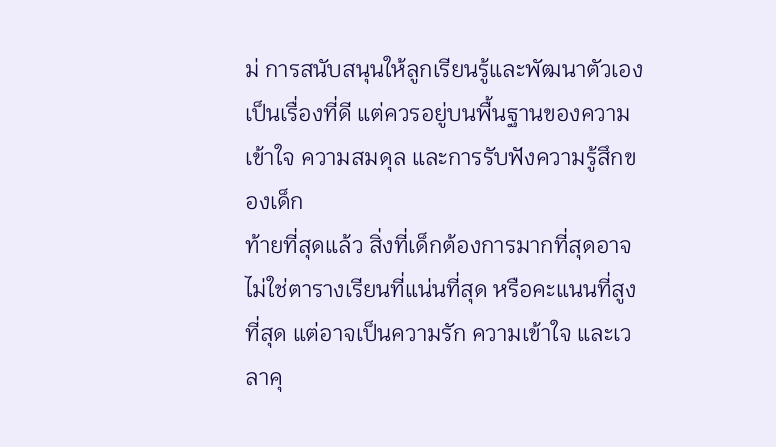ม่ การสนับสนุนให้ลูกเรียนรู้และพัฒนาตัวเองเป็นเรื่องที่ดี แต่ควรอยู่บนพื้นฐานของความเข้าใจ ความสมดุล และการรับฟังความรู้สึกของเด็ก
ท้ายที่สุดแล้ว สิ่งที่เด็กต้องการมากที่สุดอาจไม่ใช่ตารางเรียนที่แน่นที่สุด หรือคะแนนที่สูงที่สุด แต่อาจเป็นความรัก ความเข้าใจ และเวลาคุ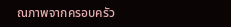ณภาพจากครอบครัว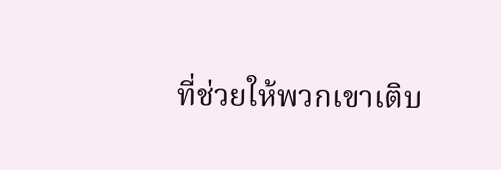ที่ช่วยให้พวกเขาเติบ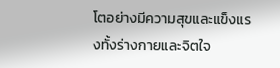โตอย่างมีความสุขและแข็งแรงทั้งร่างกายและจิตใจ